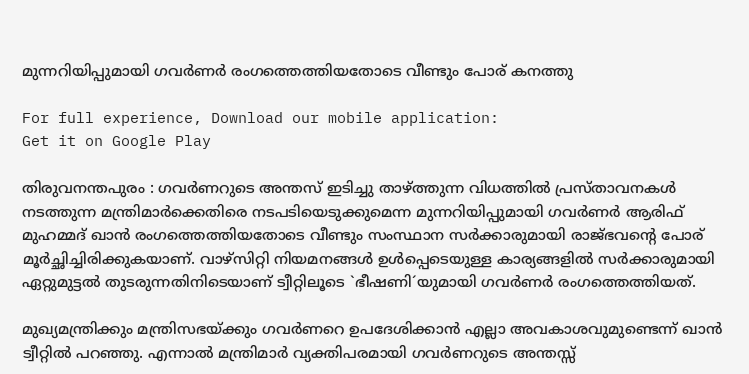മുന്നറിയിപ്പുമായി ഗവര്‍ണര്‍ രംഗത്തെത്തിയതോടെ വീണ്ടും പോര് കനത്തു

For full experience, Download our mobile application:
Get it on Google Play

തിരുവനന്തപുരം : ഗവര്‍ണറുടെ അന്തസ് ഇടിച്ചു താഴ്ത്തുന്ന വിധത്തില്‍ പ്രസ്താവനകള്‍ നടത്തുന്ന മന്ത്രിമാര്‍ക്കെതിരെ നടപടിയെടുക്കുമെന്ന മുന്നറിയിപ്പുമായി ഗവര്‍ണര്‍ ആരിഫ് മുഹമ്മദ് ഖാന്‍ രംഗത്തെത്തിയതോടെ വീണ്ടും സംസ്ഥാന സർക്കാരുമായി രാജ്ഭവന്റെ പോര് മൂർച്ഛിച്ചിരിക്കുകയാണ്. വാഴ്‌സിറ്റി നിയമനങ്ങള്‍ ഉള്‍പ്പെടെയുള്ള കാര്യങ്ങളില്‍ സര്‍ക്കാരുമായി ഏറ്റുമുട്ടല്‍ തുടരുന്നതിനിടെയാണ് ട്വീറ്റിലൂടെ `ഭീഷണി´യുമായി ഗവര്‍ണർ രംഗത്തെത്തിയത്.

മുഖ്യമന്ത്രിക്കും മന്ത്രിസഭയ്ക്കും ഗവര്‍ണറെ ഉപദേശിക്കാന്‍ എല്ലാ അവകാശവുമുണ്ടെന്ന് ഖാന്‍ ട്വീറ്റില്‍ പറഞ്ഞു. എന്നാല്‍ മന്ത്രിമാര്‍ വ്യക്തിപരമായി ഗവര്‍ണറുടെ അന്തസ്സ്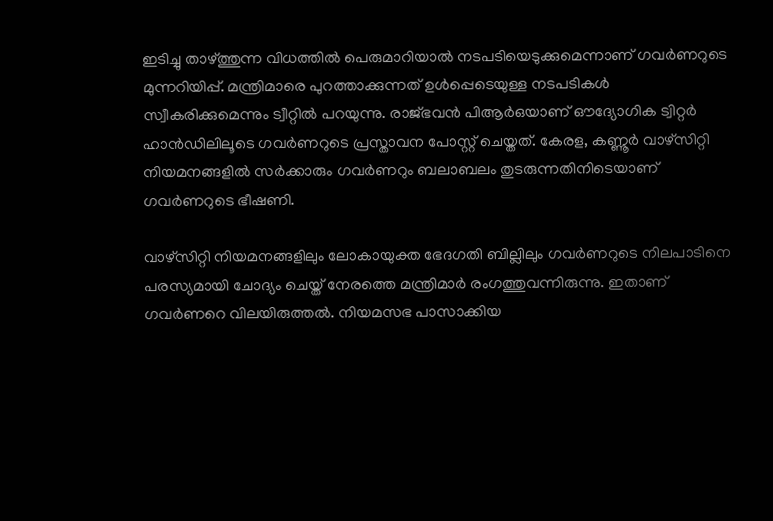ഇടിച്ചു താഴ്ത്തുന്ന വിധത്തില്‍ പെരുമാറിയാല്‍ നടപടിയെടുക്കുമെന്നാണ് ഗവർണറുടെ മുന്നറിയിപ്പ്. മന്ത്രിമാരെ പുറത്താക്കുന്നത് ഉള്‍പ്പെടെയുള്ള നടപടികള്‍ സ്വീകരിക്കുമെന്നും ട്വീറ്റില്‍ പറയുന്നു. രാജ്ഭവന്‍ പിആര്‍ഒയാണ് ഔദ്യോഗിക ട്വിറ്റര്‍ ഹാന്‍ഡിലിലൂടെ ഗവര്‍ണറുടെ പ്രസ്താവന പോസ്റ്റ് ചെയ്തത്. കേരള, കണ്ണൂര്‍ വാഴ്‌സിറ്റി നിയമനങ്ങളില്‍ സര്‍ക്കാരും ഗവര്‍ണറും ബലാബലം തുടരുന്നതിനിടെയാണ് ഗവര്‍ണറുടെ ഭീഷണി.

വാഴ്‌സിറ്റി നിയമനങ്ങളിലും ലോകായുക്ത ഭേദഗതി ബില്ലിലും ഗവര്‍ണറുടെ നിലപാടിനെ പരസ്യമായി ചോദ്യം ചെയ്ത് നേരത്തെ മന്ത്രിമാര്‍ രംഗത്തുവന്നിരുന്നു. ഇതാണ് ഗവർണറെ വിലയിരുത്തൽ. നിയമസഭ പാസാക്കിയ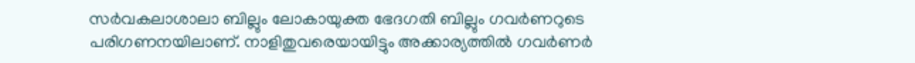സര്‍വകലാശാലാ ബില്ലും ലോകായുക്ത ഭേദഗതി ബില്ലും ഗവര്‍ണറുടെ പരിഗണനയിലാണ്. നാളിതുവരെയായിട്ടും അക്കാര്യത്തിൽ ഗവർണർ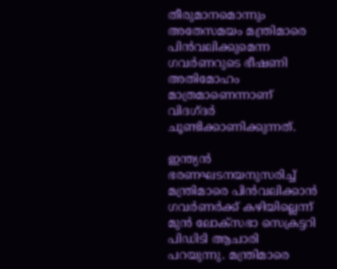തീരുമാനമൊന്നും അതേസമയം മന്ത്രിമാരെ പിൻവലിക്കുമെന്ന ഗവർണറുടെ ഭീഷണി അതിമോഹം മാത്രമാണെന്നാണ് വിദഗ്ദർ ചൂണ്ടിക്കാണിക്കുന്നത്.

ഇന്ത്യൻ ഭരണഘടനയനുസരിച്ച് മന്ത്രിമാരെ പിൻവലിക്കാൻ ഗവർണർക്ക് കഴിയില്ലെന്ന് മുൻ ലോക്സഭാ സെക്രട്ടറി പിഡിടി ആചാരി പറയുന്നു. മന്ത്രിമാരെ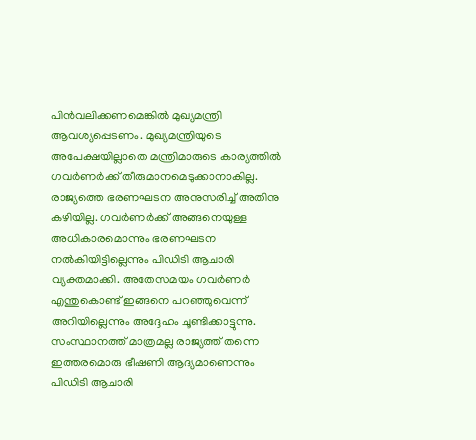പിൻവലിക്കണമെങ്കിൽ മുഖ്യമന്ത്രി ആവശ്യപ്പെടണം. മുഖ്യമന്ത്രിയുടെ അപേക്ഷയില്ലാതെ മന്ത്രിമാരുടെ കാര്യത്തിൽ ഗവർണർക്ക് തീരുമാനമെടുക്കാനാകില്ല. രാജ്യത്തെ ഭരണഘടന അനുസരിച്ച് അതിനു കഴിയില്ല. ഗവർണർക്ക് അങ്ങനെയുള്ള അധികാരമൊന്നും ഭരണഘടന നൽകിയിട്ടില്ലെന്നും പിഡിടി ആചാരി വ്യക്തമാക്കി. അതേസമയം ഗവർണർ എന്തുകൊണ്ട് ഇങ്ങനെ പറഞ്ഞുവെന്ന് അറിയില്ലെന്നും അദ്ദേഹം ചൂണ്ടിക്കാട്ടുന്നു. സംസ്ഥാനത്ത് മാത്രമല്ല രാജ്യത്ത് തന്നെ ഇത്തരമൊരു ഭീഷണി ആദ്യമാണെന്നും പിഡിടി ആചാരി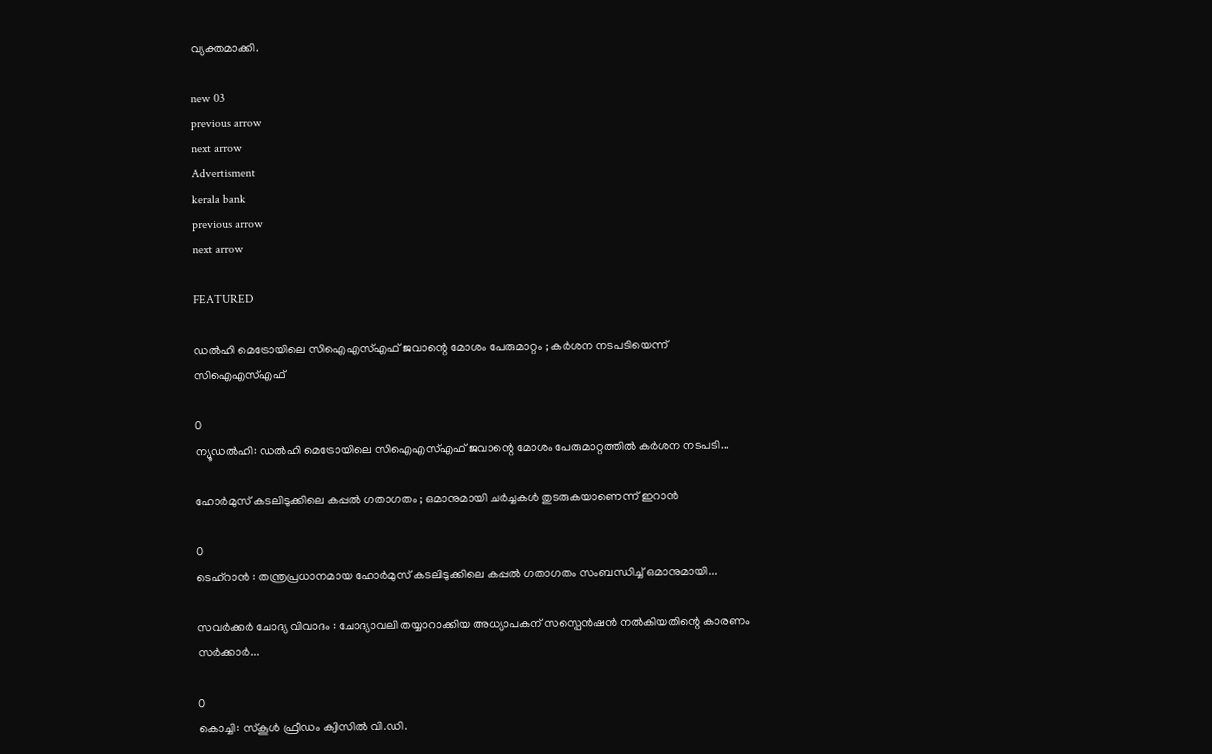വ്യക്തമാക്കി.

new 03
previous arrow
next arrow
Advertisment
kerala bank
previous arrow
next arrow

FEATURED

ഡൽഹി മെട്രോയിലെ സിഐഎസ്എഫ് ജവാന്റെ മോശം പേരുമാറ്റം ; കർശന നടപടിയെന്ന് സിഐഎസ്എഫ്

0
ന്യൂഡൽഹി: ഡൽഹി മെട്രോയിലെ സിഐഎസ്എഫ് ജവാന്റെ മോശം പേരുമാറ്റത്തിൽ കർശന നടപടി...

ഹോർമുസ് കടലിടുക്കിലെ കപ്പൽ ഗതാഗതം ; ഒമാനുമായി ചർച്ചകൾ തുടരുകയാണെന്ന് ഇറാൻ

0
ടെഹ്റാൻ : തന്ത്രപ്രധാനമായ ഹോർമുസ് കടലിടുക്കിലെ കപ്പൽ ഗതാഗതം സംബന്ധിച്ച് ഒമാനുമായി...

സവർക്കർ ചോദ്യ വിവാദം : ചോദ്യാവലി തയ്യാറാക്കിയ അധ്യാപകന് സസ്പെൻഷൻ നൽകിയതിന്റെ കാരണം സർക്കാർ...

0
കൊച്ചി: സ്കൂൾ ഫ്രീഡം ക്വിസിൽ വി.ഡി.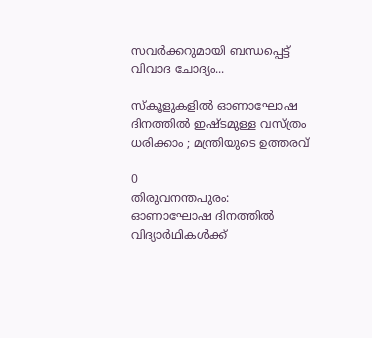സവർക്കറുമായി ബന്ധപ്പെട്ട് വിവാദ ചോദ്യം...

സ്‌കൂളുകളിൽ ഓണാഘോഷ ദിനത്തിൽ ഇഷ്ടമുള്ള വസ്ത്രം ധരിക്കാം ; മന്ത്രിയുടെ ഉത്തരവ്

0
തിരുവനന്തപുരം: ഓണാഘോഷ ദിനത്തിൽ വിദ്യാർഥികൾക്ക്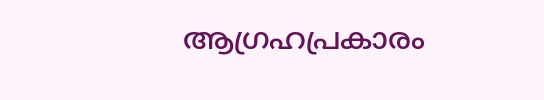ആഗ്രഹപ്രകാരം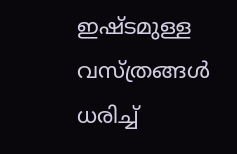ഇഷ്ടമുള്ള വസ്ത്രങ്ങൾ ധരിച്ച്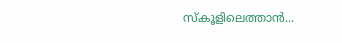സ്കൂളിലെത്താൻ...